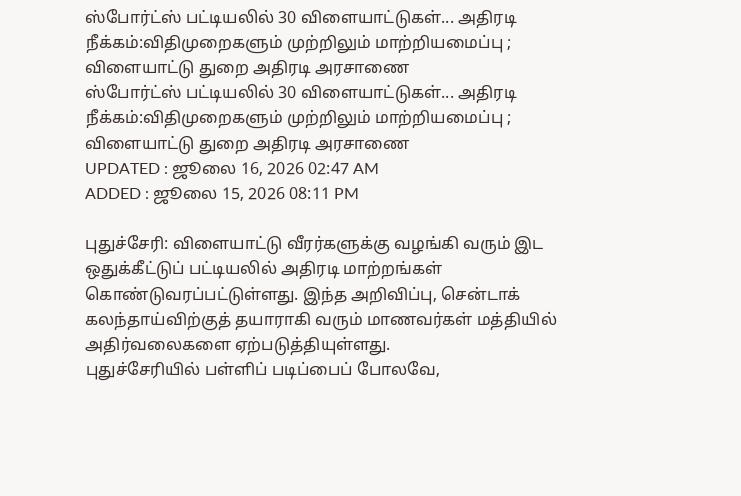ஸ்போர்ட்ஸ் பட்டியலில் 30 விளையாட்டுகள்... அதிரடி நீக்கம்:விதிமுறைகளும் முற்றிலும் மாற்றியமைப்பு ; விளையாட்டு துறை அதிரடி அரசாணை
ஸ்போர்ட்ஸ் பட்டியலில் 30 விளையாட்டுகள்... அதிரடி நீக்கம்:விதிமுறைகளும் முற்றிலும் மாற்றியமைப்பு ; விளையாட்டு துறை அதிரடி அரசாணை
UPDATED : ஜூலை 16, 2026 02:47 AM
ADDED : ஜூலை 15, 2026 08:11 PM

புதுச்சேரி: விளையாட்டு வீரர்களுக்கு வழங்கி வரும் இட ஒதுக்கீட்டுப் பட்டியலில் அதிரடி மாற்றங்கள் கொண்டுவரப்பட்டுள்ளது. இந்த அறிவிப்பு, சென்டாக் கலந்தாய்விற்குத் தயாராகி வரும் மாணவர்கள் மத்தியில் அதிர்வலைகளை ஏற்படுத்தியுள்ளது.
புதுச்சேரியில் பள்ளிப் படிப்பைப் போலவே,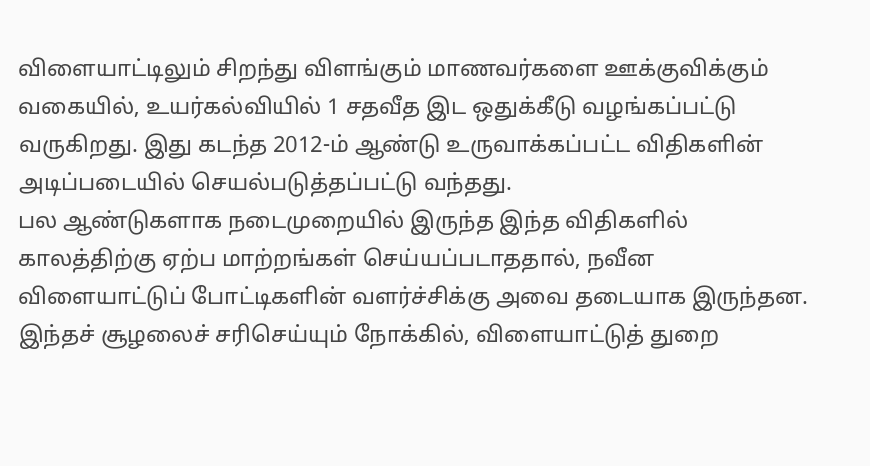விளையாட்டிலும் சிறந்து விளங்கும் மாணவர்களை ஊக்குவிக்கும் வகையில், உயர்கல்வியில் 1 சதவீத இட ஒதுக்கீடு வழங்கப்பட்டு வருகிறது. இது கடந்த 2012-ம் ஆண்டு உருவாக்கப்பட்ட விதிகளின் அடிப்படையில் செயல்படுத்தப்பட்டு வந்தது.
பல ஆண்டுகளாக நடைமுறையில் இருந்த இந்த விதிகளில் காலத்திற்கு ஏற்ப மாற்றங்கள் செய்யப்படாததால், நவீன விளையாட்டுப் போட்டிகளின் வளர்ச்சிக்கு அவை தடையாக இருந்தன. இந்தச் சூழலைச் சரிசெய்யும் நோக்கில், விளையாட்டுத் துறை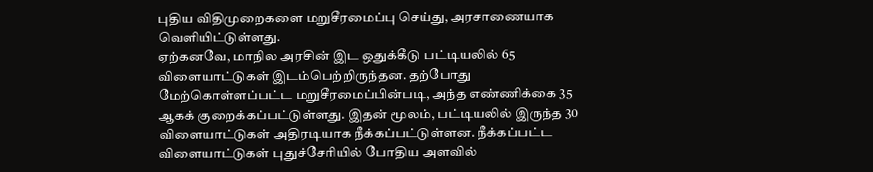புதிய விதிமுறைகளை மறுசீரமைப்பு செய்து, அரசாணையாக வெளியிட்டுள்ளது.
ஏற்கனவே, மாநில அரசின் இட ஒதுக்கீடு பட்டியலில் 65 விளையாட்டுகள் இடம்பெற்றிருந்தன. தற்போது மேற்கொள்ளப்பட்ட மறுசீரமைப்பின்படி, அந்த எண்ணிக்கை 35 ஆகக் குறைக்கப்பட்டுள்ளது. இதன் மூலம், பட்டியலில் இருந்த 30 விளையாட்டுகள் அதிரடியாக நீக்கப்பட்டுள்ளன. நீக்கப்பட்ட விளையாட்டுகள் புதுச்சேரியில் போதிய அளவில்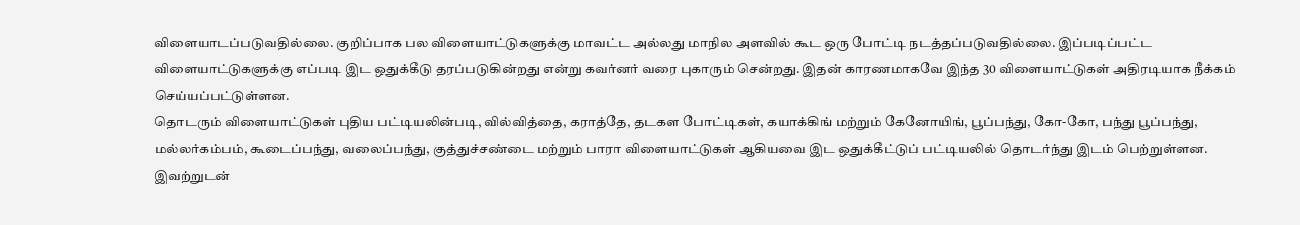விளையாடப்படுவதில்லை. குறிப்பாக பல விளையாட்டுகளுக்கு மாவட்ட அல்லது மாநில அளவில் கூட ஒரு போட்டி நடத்தப்படுவதில்லை. இப்படிப்பட்ட விளையாட்டுகளுக்கு எப்படி இட ஒதுக்கீடு தரப்படுகின்றது என்று கவர்னர் வரை புகாரும் சென்றது. இதன் காரணமாகவே இந்த 30 விளையாட்டுகள் அதிரடியாக நீக்கம் செய்யப்பட்டுள்ளன.
தொடரும் விளையாட்டுகள் புதிய பட்டியலின்படி, வில்வித்தை, கராத்தே, தடகள போட்டிகள், கயாக்கிங் மற்றும் கேனோயிங், பூப்பந்து, கோ-கோ, பந்து பூப்பந்து, மல்லர்கம்பம், கூடைப்பந்து, வலைப்பந்து, குத்துச்சண்டை மற்றும் பாரா விளையாட்டுகள் ஆகியவை இட ஒதுக்கீட்டுப் பட்டியலில் தொடர்ந்து இடம் பெற்றுள்ளன.
இவற்றுடன்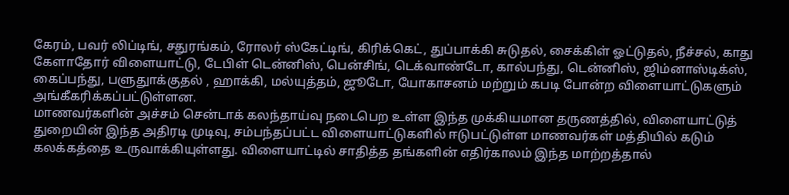கேரம், பவர் லிப்டிங், சதுரங்கம், ரோலர் ஸ்கேட்டிங், கிரிக்கெட், துப்பாக்கி சுடுதல், சைக்கிள் ஓட்டுதல், நீச்சல், காது கேளாதோர் விளையாட்டு, டேபிள் டென்னிஸ், பென்சிங், டெக்வாண்டோ, கால்பந்து, டென்னிஸ், ஜிம்னாஸ்டிக்ஸ், கைப்பந்து, பளுதுாக்குதல் , ஹாக்கி, மல்யுத்தம், ஜூடோ, யோகாசனம் மற்றும் கபடி போன்ற விளையாட்டுகளும் அங்கீகரிக்கப்பட்டுள்ளன.
மாணவர்களின் அச்சம் சென்டாக் கலந்தாய்வு நடைபெற உள்ள இந்த முக்கியமான தருணத்தில், விளையாட்டுத் துறையின் இந்த அதிரடி முடிவு, சம்பந்தப்பட்ட விளையாட்டுகளில் ஈடுபட்டுள்ள மாணவர்கள் மத்தியில் கடும் கலக்கத்தை உருவாக்கியுள்ளது. விளையாட்டில் சாதித்த தங்களின் எதிர்காலம் இந்த மாற்றத்தால்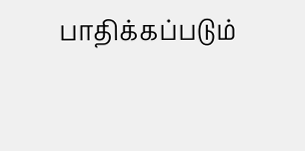பாதிக்கப்படும்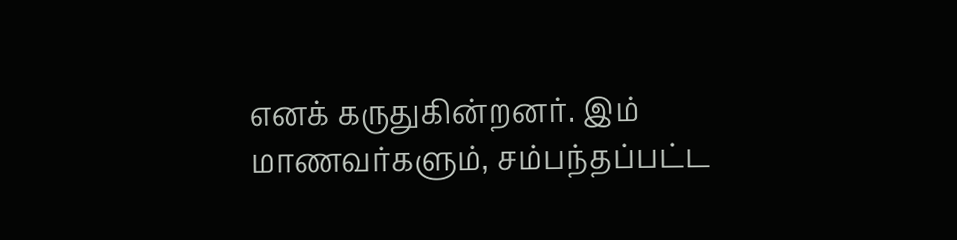எனக் கருதுகின்றனர். இம் மாணவர்களும், சம்பந்தப்பட்ட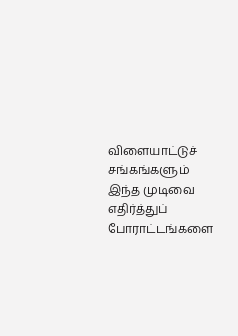விளையாட்டுச் சங்கங்களும் இந்த முடிவை எதிர்த்துப் போராட்டங்களை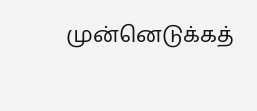முன்னெடுக்கத்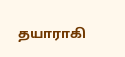தயாராகி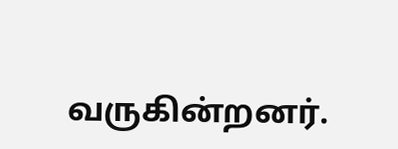வருகின்றனர்.